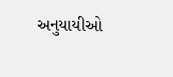અનુયાયીઓ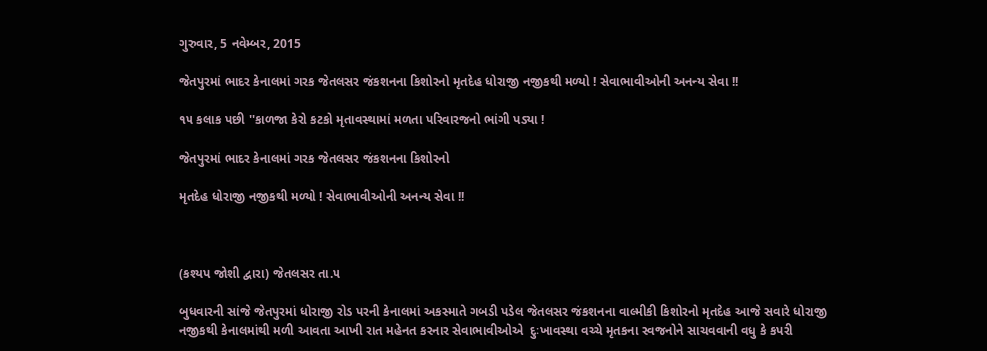ગુરુવાર, 5 નવેમ્બર, 2015

જેતપુરમાં ભાદર કેનાલમાં ગરક જેતલસર જંકશનના કિશોરનો મૃતદેહ ધોરાજી નજીકથી મળ્યો ! સેવાભાવીઓની અનન્ય સેવા !!

૧૫ કલાક પછી ''કાળજા કેરો કટકો મૃતાવસ્થામાં મળતા પરિવારજનો ભાંગી પડ્યા !

જેતપુરમાં ભાદર કેનાલમાં ગરક જેતલસર જંકશનના કિશોરનો

મૃતદેહ ધોરાજી નજીકથી મળ્યો ! સેવાભાવીઓની અનન્ય સેવા !!



(કશ્યપ જોશી દ્વારા) જેતલસર તા.૫

બુધવારની સાંજે જેતપુરમાં ધોરાજી રોડ પરની કેનાલમાં અકસ્માતે ગબડી પડેલ જેતલસર જંકશનના વાલ્મીકી કિશોરનો મૃતદેહ આજે સવારે ધોરાજી નજીકથી કેનાલમાંથી મળી આવતા આખી રાત મહેનત કરનાર સેવાભાવીઓએ  દુઃખાવસ્થા વચ્ચે મૃતકના સ્વજનોને સાચવવાની વધુ કે કપરી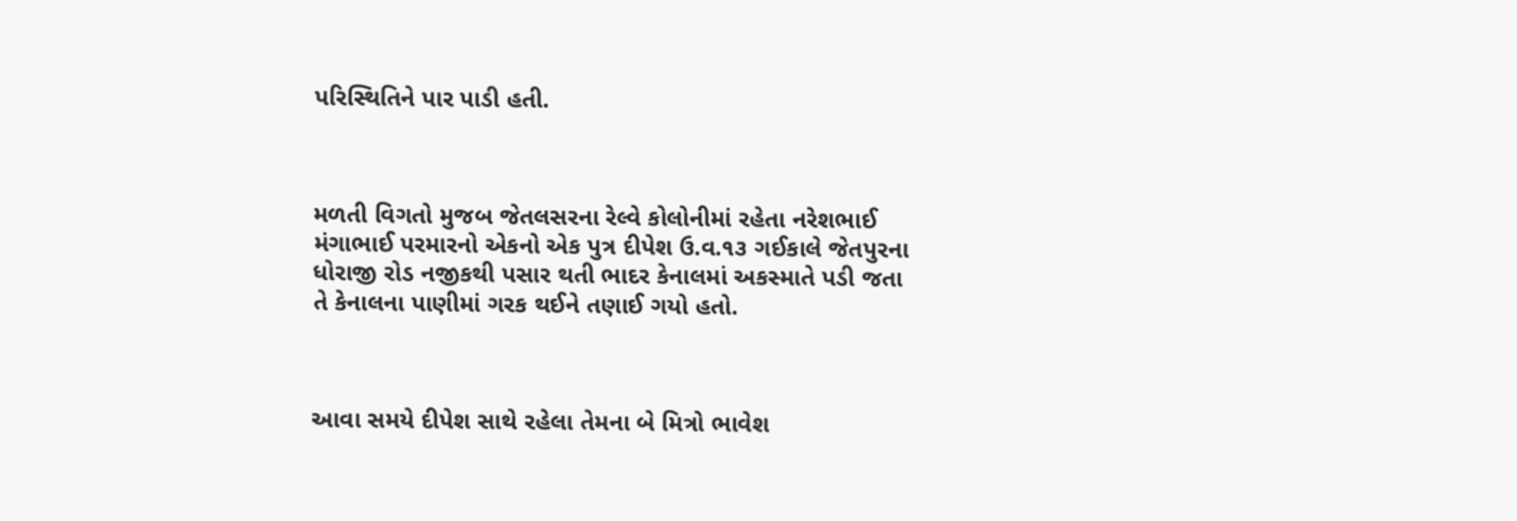પરિસ્થિતિને પાર પાડી હતી.



મળતી વિગતો મુજબ જેતલસરના રેલ્વે કોલોનીમાં રહેતા નરેશભાઈ મંગાભાઈ પરમારનો એકનો એક પુત્ર દીપેશ ઉ.વ.૧૩ ગઈકાલે જેતપુરના ધોરાજી રોડ નજીકથી પસાર થતી ભાદર કેનાલમાં અકસ્માતે પડી જતા તે કેનાલના પાણીમાં ગરક થઈને તણાઈ ગયો હતો.



આવા સમયે દીપેશ સાથે રહેલા તેમના બે મિત્રો ભાવેશ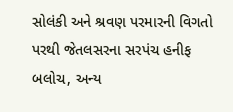સોલંકી અને શ્રવણ પરમારની વિગતો પરથી જેતલસરના સરપંચ હનીફ બલોચ, અન્ય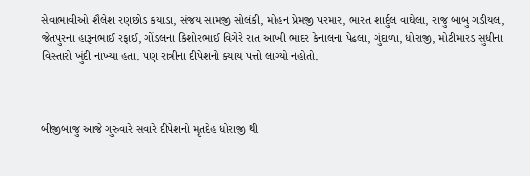સેવાભાવીઓ શૈલેશ રણછોડ કયાડા, સંજય સામજી સોલંકી, મોહન પ્રેમજી પરમાર, ભારત શાર્દુલ વાઘેલા, રાજુ બાબુ ગડીયલ, જેતપુરના હારૂનભાઈ રફાઈ, ગોંડલના કિશોરભાઈ વિગેરે રાત આખી ભાદર કેનાલના પેઢલા, ગુંદાળા, ધોરાજી, મોટીમારડ સુધીના વિસ્તારો ખુંદી નાખ્યા હતા. પણ રાત્રીના દીપેશનો ક્યાય પત્તો લાગ્યો નહોતો.



બીજીબાજુ આજે ગુરુવારે સવારે દીપેશનો મૃતદેહ ધોરાજી થી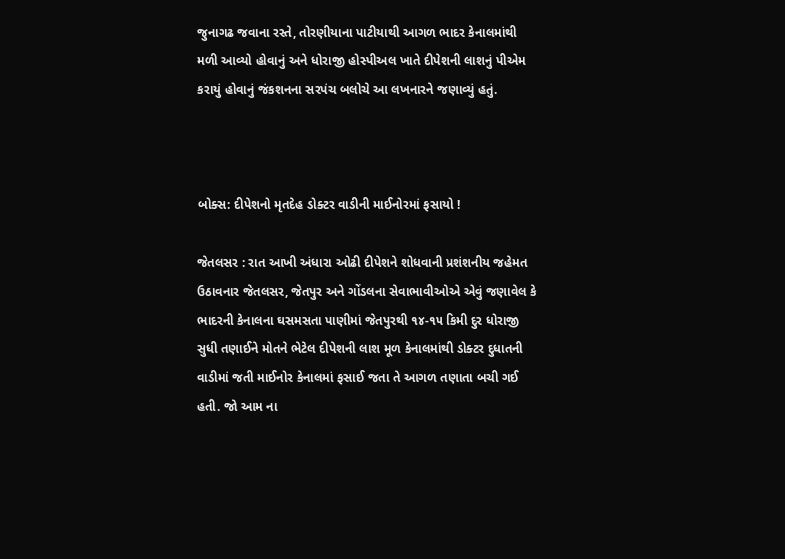જુનાગઢ જવાના રસ્તે, તોરણીયાના પાટીયાથી આગળ ભાદર કેનાલમાંથી મળી આવ્યો હોવાનું અને ધોરાજી હોસ્પીઅલ ખાતે દીપેશની લાશનું પીએમ કરાયું હોવાનું જંકશનના સરપંચ બલોચે આ લખનારને જણાવ્યું હતું.



બોક્સ: દીપેશનો મૃતદેહ ડોક્ટર વાડીની માઈનોરમાં ફસાયો !

જેતલસર : રાત આખી અંધારા ઓઢી દીપેશને શોધવાની પ્રશંશનીય જહેમત ઉઠાવનાર જેતલસર, જેતપુર અને ગોંડલના સેવાભાવીઓએ એવું જણાવેલ કે ભાદરની કેનાલના ઘસમસતા પાણીમાં જેતપુરથી ૧૪-૧૫ કિમી દુર ધોરાજી સુધી તણાઈને મોતને ભેટેલ દીપેશની લાશ મૂળ કેનાલમાંથી ડોક્ટર દુધાતની વાડીમાં જતી માઈનોર કેનાલમાં ફસાઈ જતા તે આગળ તણાતા બચી ગઈ હતી. જો આમ ના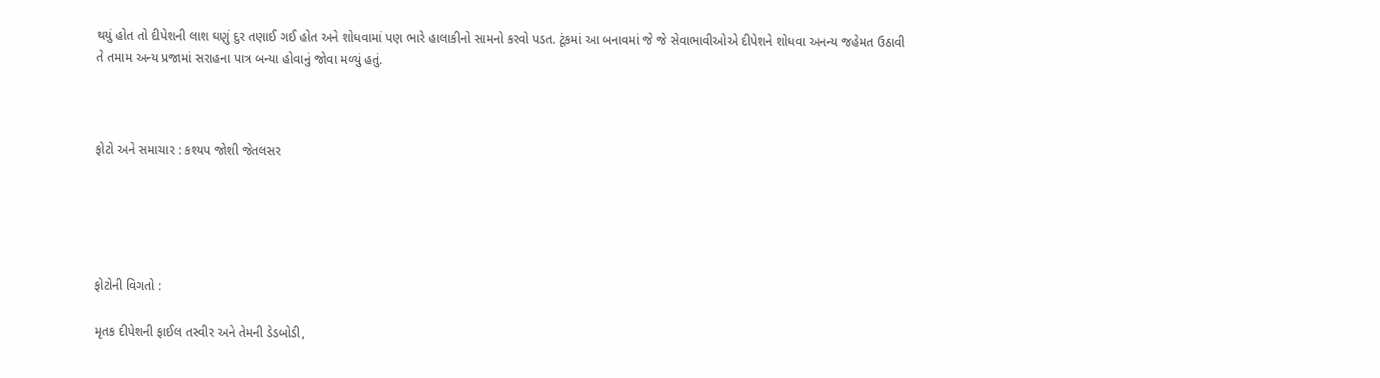થયું હોત તો દીપેશની લાશ ઘણું દુર તણાઈ ગઈ હોત અને શોધવામાં પણ ભારે હાલાકીનો સામનો કરવો પડત. ટૂંકમાં આ બનાવમાં જે જે સેવાભાવીઓએ દીપેશને શોધવા અનન્ય જહેમત ઉઠાવી તે તમામ અન્ય પ્રજામાં સરાહના પાત્ર બન્યા હોવાનું જોવા મળ્યું હતું.



ફોટો અને સમાચાર : કશ્યપ જોશી જેતલસર





ફોટોની વિગતો :

મૃતક દીપેશની ફાઈલ તસ્વીર અને તેમની ડેડબોડી,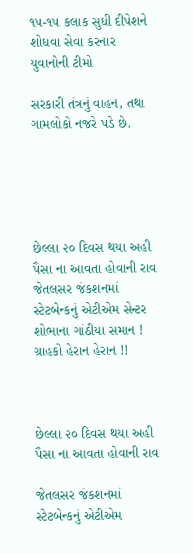૧૫-૧૫ કલાક સુધી દીપેશને શોધવા સેવા કરનાર યુવાનોની ટીમો

સરકારી તંત્રનું વાહન, તથા ગામલોકો નજરે પડે છે.





છેલ્લા ૨૦ દિવસ થયા અહી પૈસા ના આવતા હોવાની રાવ જેતલસર જંકશનમાં સ્ટેટબેન્કનું એટીએમ સેન્ટર શોભાના ગાંઠીયા સમાન ! ગ્રાહકો હેરાન હેરાન !!



છેલ્લા ૨૦ દિવસ થયા અહી પૈસા ના આવતા હોવાની રાવ

જેતલસર જંકશનમાં સ્ટેટબેન્કનું એટીએમ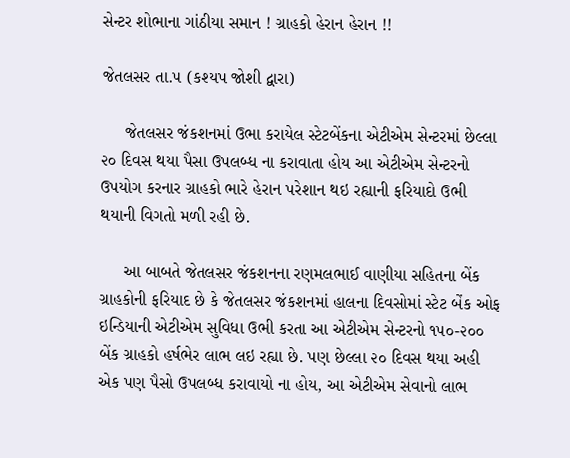સેન્ટર શોભાના ગાંઠીયા સમાન ! ગ્રાહકો હેરાન હેરાન !!

જેતલસર તા.૫ (કશ્યપ જોશી દ્વારા)

     જેતલસર જંકશનમાં ઉભા કરાયેલ સ્ટેટબેંકના એટીએમ સેન્ટરમાં છેલ્લા ૨૦ દિવસ થયા પૈસા ઉપલબ્ધ ના કરાવાતા હોય આ એટીએમ સેન્ટરનો ઉપયોગ કરનાર ગ્રાહકો ભારે હેરાન પરેશાન થઇ રહ્યાની ફરિયાદો ઉભી થયાની વિગતો મળી રહી છે.

     આ બાબતે જેતલસર જંકશનના રણમલભાઈ વાણીયા સહિતના બેંક ગ્રાહકોની ફરિયાદ છે કે જેતલસર જંકશનમાં હાલના દિવસોમાં સ્ટેટ બેંક ઓફ ઇન્ડિયાની એટીએમ સુવિધા ઉભી કરતા આ એટીએમ સેન્ટરનો ૧૫૦-૨૦૦ બેંક ગ્રાહકો હર્ષભેર લાભ લઇ રહ્યા છે. પણ છેલ્લા ૨૦ દિવસ થયા અહી એક પણ પૈસો ઉપલબ્ધ કરાવાયો ના હોય, આ એટીએમ સેવાનો લાભ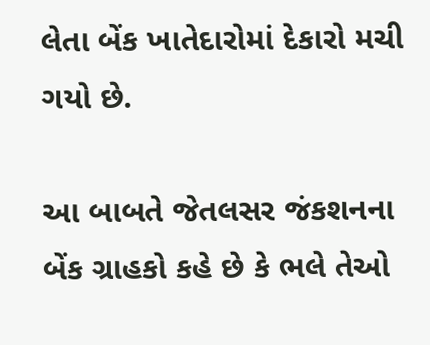લેતા બેંક ખાતેદારોમાં દેકારો મચી ગયો છે.

આ બાબતે જેતલસર જંકશનના બેંક ગ્રાહકો કહે છે કે ભલે તેઓ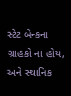સ્ટેટ બેન્કના ગ્રાહકો ના હોય, અને સ્થાનિક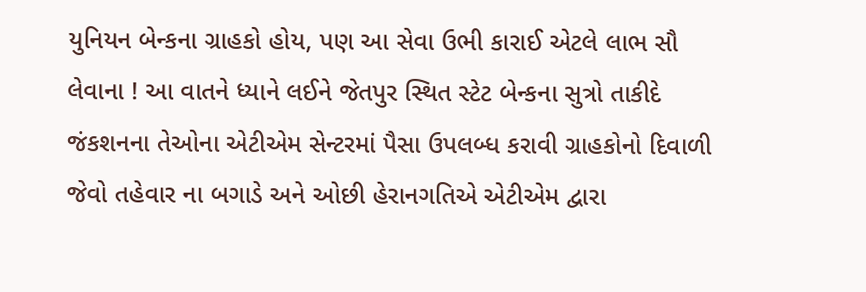યુનિયન બેન્કના ગ્રાહકો હોય, પણ આ સેવા ઉભી કારાઈ એટલે લાભ સૌ લેવાના ! આ વાતને ધ્યાને લઈને જેતપુર સ્થિત સ્ટેટ બેન્કના સુત્રો તાકીદે જંકશનના તેઓના એટીએમ સેન્ટરમાં પૈસા ઉપલબ્ધ કરાવી ગ્રાહકોનો દિવાળી જેવો તહેવાર ના બગાડે અને ઓછી હેરાનગતિએ એટીએમ દ્વારા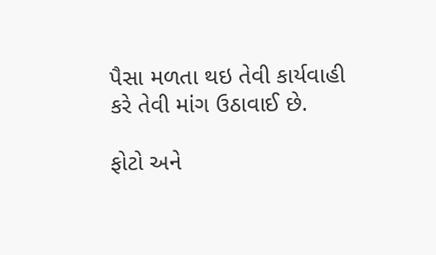પૈસા મળતા થઇ તેવી કાર્યવાહી કરે તેવી માંગ ઉઠાવાઈ છે.

ફોટો અને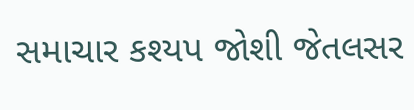સમાચાર કશ્યપ જોશી જેતલસર